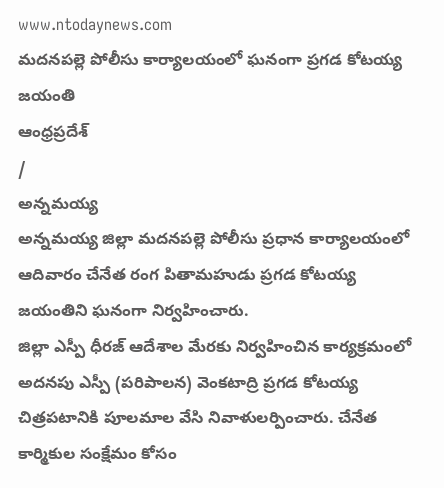www.ntodaynews.com
మదనపల్లె పోలీసు కార్యాలయంలో ఘనంగా ప్రగడ కోటయ్య జయంతి
ఆంధ్రప్రదేశ్
/
అన్నమయ్య
అన్నమయ్య జిల్లా మదనపల్లె పోలీసు ప్రధాన కార్యాలయంలో ఆదివారం చేనేత రంగ పితామహుడు ప్రగడ కోటయ్య జయంతిని ఘనంగా నిర్వహించారు.
జిల్లా ఎస్పీ ధీరజ్ ఆదేశాల మేరకు నిర్వహించిన కార్యక్రమంలో అదనపు ఎస్పీ (పరిపాలన) వెంకటాద్రి ప్రగడ కోటయ్య చిత్రపటానికి పూలమాల వేసి నివాళులర్పించారు. చేనేత కార్మికుల సంక్షేమం కోసం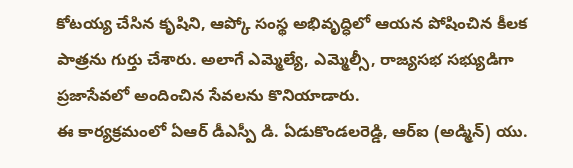కోటయ్య చేసిన కృషిని, ఆప్కో సంస్థ అభివృద్ధిలో ఆయన పోషించిన కీలక పాత్రను గుర్తు చేశారు. అలాగే ఎమ్మెల్యే, ఎమ్మెల్సీ, రాజ్యసభ సభ్యుడిగా ప్రజాసేవలో అందించిన సేవలను కొనియాడారు.
ఈ కార్యక్రమంలో ఏఆర్ డీఎస్పీ డి. ఏడుకొండలరెడ్డి, ఆర్ఐ (అడ్మిన్) యు.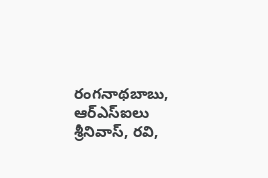రంగనాథబాబు, ఆర్ఎస్ఐలు శ్రీనివాస్, రవి,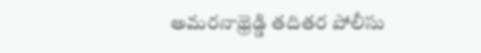అమరనాథ్రెడ్డి తదితర పోలీసు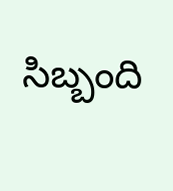సిబ్బంది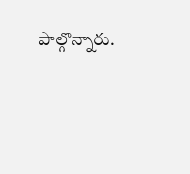పాల్గొన్నారు.